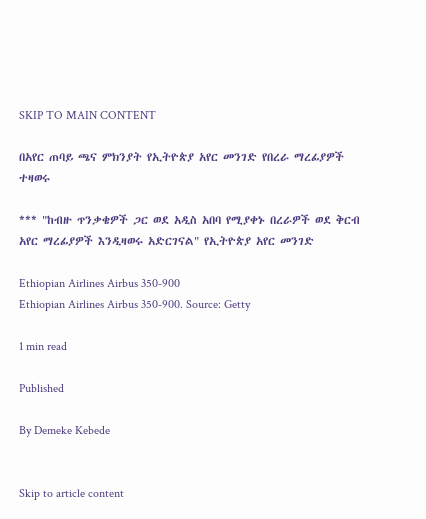SKIP TO MAIN CONTENT

በአየር ጠባይ ጫና ምክንያት የኢትዮጵያ አየር መንገድ የበረራ ማረፊያዎች ተዛወሩ

*** "ከብዙ ጥንቃቄዎች ጋር ወደ አዲስ አበባ የሚያቀኑ በረራዎች ወደ ቅርብ አየር ማረፊያዎች እንዲዛወሩ አድርገናል" የኢትዮጵያ አየር መንገድ

Ethiopian Airlines Airbus 350-900
Ethiopian Airlines Airbus 350-900. Source: Getty

1 min read

Published

By Demeke Kebede


Skip to article content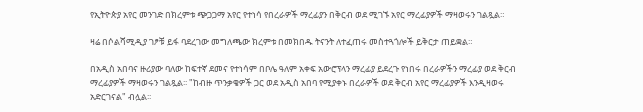የኢትዮጵያ አየር መንገድ በክረምቱ ጭጋጋማ አየር የተነሳ የበረራዎች ማረፊያን በቅርብ ወደ ሚገኙ አየር ማረፊያዎች ማዛወሩን ገልጿል።

ዛሬ በሶልሻሚዲያ ገፆቹ ይፋ ባደረገው መግለጫው ክረምቱ በመክበዱ ትናንት ለተፈጠሩ መስተጓጎሎች ይቅርታ ጠይቋል።

በአዲስ አበባና ዙሪያው ባለው ከፍተኛ ደመና የተነሳም በቦሌ ዓለም አቀፍ አውሮፕላን ማረፊያ ይደረጉ የነበሩ በረራዎችን ማረፊያ ወደ ቅርብ ማረፊያዎች ማዛወሩን ገልጿል፡፡ "ከብዙ ጥንቃቄዎች ጋር ወደ አዲስ አበባ የሚያቀኑ በረራዎች ወደ ቅርብ አየር ማረፊያዎች እንዲዛወሩ አድርገናል" ብሏል፡፡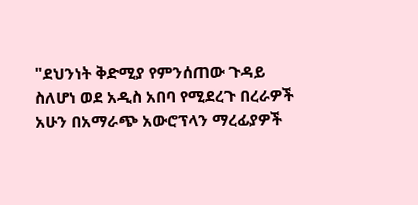"ደህንነት ቅድሚያ የምንሰጠው ጉዳይ ስለሆነ ወደ አዲስ አበባ የሚደረጉ በረራዎች አሁን በአማራጭ አውሮፕላን ማረፊያዎች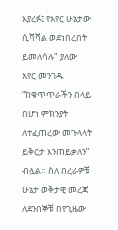እያረፉ፤ የአየር ሁኔታው ሲሻሻል ወደነበረበት ይመለሳሉ" ያለው አየር መንገዱ “ከቁጥጥራችን በላይ በሆነ ምክንያት ለተፈጠረው መጉላላት ይቅርታ እንጠይቃለን” ብሏል። ስለ በረራዎቹ ሁኔታ ወቅታዊ መረጃ ለደንበኞቹ በየጊዜው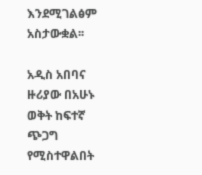እንደሚገልፅም አስታውቋል፡፡

አዲስ አበባና ዙሪያው በአሁኑ ወቅት ከፍተኛ ጭጋግ የሚስተዋልበት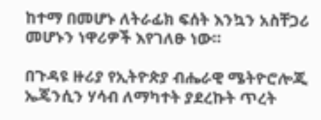ከተማ በመሆኑ ለትራፊክ ፍሰት እንኳን አስቸጋሪ መሆኑን ነዋሪዎች እየገለፁ ነው።

በጉዳዩ ዙሪያ የኢትዮጵያ ብሔራዊ ሜትዮሮሎጂ ኤጄንሲን ሃሳብ ለማካተት ያደረኩት ጥረት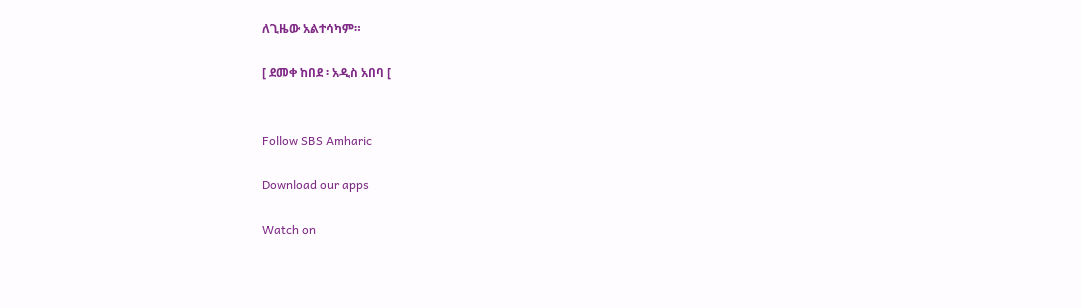ለጊዜው አልተሳካም።

[ ደመቀ ከበደ ፡ አዲስ አበባ [


Follow SBS Amharic

Download our apps

Watch on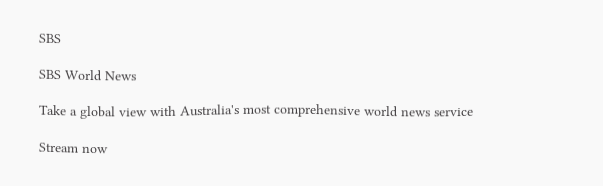SBS

SBS World News

Take a global view with Australia's most comprehensive world news service

Stream now